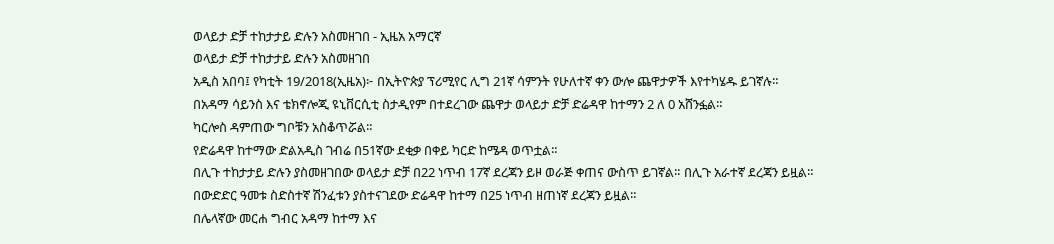ወላይታ ድቻ ተከታታይ ድሉን አስመዘገበ - ኢዜአ አማርኛ
ወላይታ ድቻ ተከታታይ ድሉን አስመዘገበ
አዲስ አበባ፤ የካቲት 19/2018(ኢዜአ)፦ በኢትዮጵያ ፕሪሚየር ሊግ 21ኛ ሳምንት የሁለተኛ ቀን ውሎ ጨዋታዎች እየተካሄዱ ይገኛሉ።
በአዳማ ሳይንስ እና ቴክኖሎጂ ዩኒቨርሲቲ ስታዲየም በተደረገው ጨዋታ ወላይታ ድቻ ድሬዳዋ ከተማን 2 ለ 0 አሸንፏል።
ካርሎስ ዳምጠው ግቦቹን አስቆጥሯል።
የድሬዳዋ ከተማው ድልአዲስ ገብሬ በ51ኛው ደቂቃ በቀይ ካርድ ከሜዳ ወጥቷል።
በሊጉ ተከታታይ ድሉን ያስመዘገበው ወላይታ ድቻ በ22 ነጥብ 17ኛ ደረጃን ይዞ ወራጅ ቀጠና ውስጥ ይገኛል። በሊጉ አራተኛ ደረጃን ይዟል።
በውድድር ዓመቱ ስድስተኛ ሽንፈቱን ያስተናገደው ድሬዳዋ ከተማ በ25 ነጥብ ዘጠነኛ ደረጃን ይዟል።
በሌላኛው መርሐ ግብር አዳማ ከተማ እና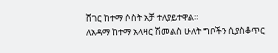ሸገር ከተማ ሶስት አቻ ተለያይተዋል።
ለአዳማ ከተማ አላዛር ሽመልስ ሁለት ግቦችን ሲያስቆጥር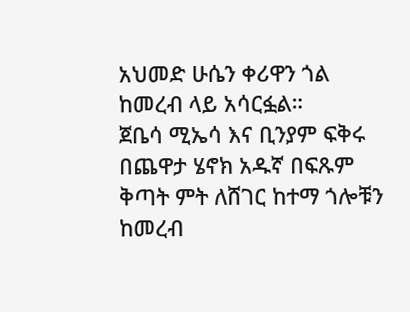አህመድ ሁሴን ቀሪዋን ጎል ከመረብ ላይ አሳርፏል።
ጀቤሳ ሚኤሳ እና ቢንያም ፍቅሩ በጨዋታ ሄኖክ አዱኛ በፍጹም ቅጣት ምት ለሸገር ከተማ ጎሎቹን ከመረብ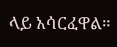ላይ አሳርፈዋል።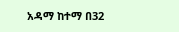አዳማ ከተማ በ32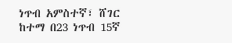ነጥብ አምስተኛ፣ ሸገር ከተማ በ23 ነጥብ 15ኛ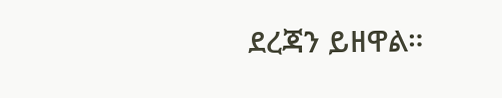ደረጃን ይዘዋል።